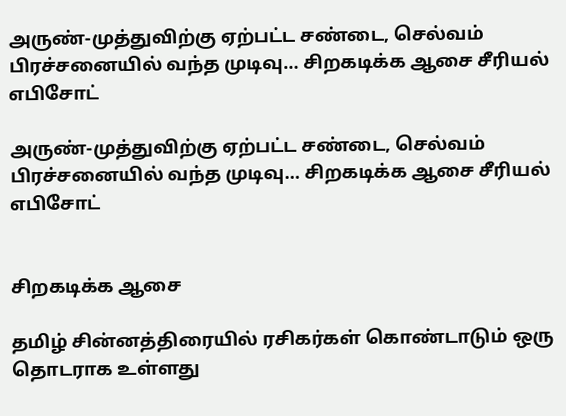அருண்-முத்துவிற்கு ஏற்பட்ட சண்டை, செல்வம் பிரச்சனையில் வந்த முடிவு… சிறகடிக்க ஆசை சீரியல் எபிசோட்

அருண்-முத்துவிற்கு ஏற்பட்ட சண்டை, செல்வம் பிரச்சனையில் வந்த முடிவு… சிறகடிக்க ஆசை சீரியல் எபிசோட்


சிறகடிக்க ஆசை

தமிழ் சின்னத்திரையில் ரசிகர்கள் கொண்டாடும் ஒரு தொடராக உள்ளது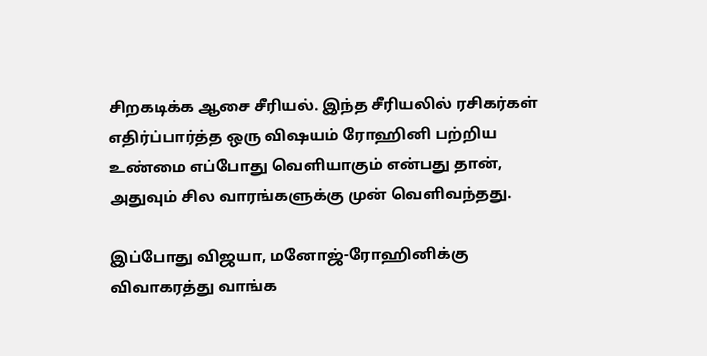சிறகடிக்க ஆசை சீரியல். இந்த சீரியலில் ரசிகர்கள் எதிர்ப்பார்த்த ஒரு விஷயம் ரோஹினி பற்றிய உண்மை எப்போது வெளியாகும் என்பது தான், அதுவும் சில வாரங்களுக்கு முன் வெளிவந்தது.

இப்போது விஜயா, மனோஜ்-ரோஹினிக்கு விவாகரத்து வாங்க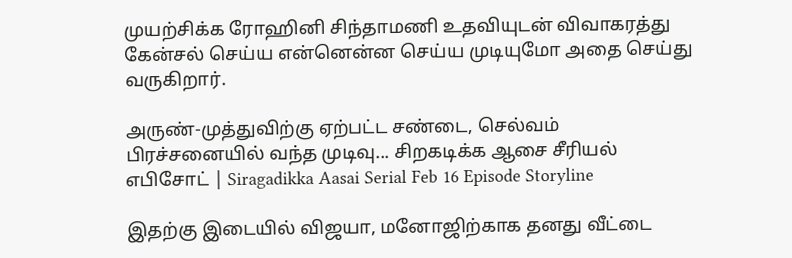முயற்சிக்க ரோஹினி சிந்தாமணி உதவியுடன் விவாகரத்து கேன்சல் செய்ய என்னென்ன செய்ய முடியுமோ அதை செய்து வருகிறார்.

அருண்-முத்துவிற்கு ஏற்பட்ட சண்டை, செல்வம் பிரச்சனையில் வந்த முடிவு... சிறகடிக்க ஆசை சீரியல் எபிசோட் | Siragadikka Aasai Serial Feb 16 Episode Storyline

இதற்கு இடையில் விஜயா, மனோஜிற்காக தனது வீட்டை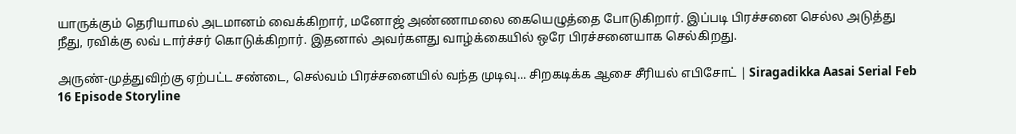யாருக்கும் தெரியாமல் அடமானம் வைக்கிறார், மனோஜ் அண்ணாமலை கையெழுத்தை போடுகிறார். இப்படி பிரச்சனை செல்ல அடுத்து நீது, ரவிக்கு லவ் டார்ச்சர் கொடுக்கிறார். இதனால் அவர்களது வாழ்க்கையில் ஒரே பிரச்சனையாக செல்கிறது.

அருண்-முத்துவிற்கு ஏற்பட்ட சண்டை, செல்வம் பிரச்சனையில் வந்த முடிவு... சிறகடிக்க ஆசை சீரியல் எபிசோட் | Siragadikka Aasai Serial Feb 16 Episode Storyline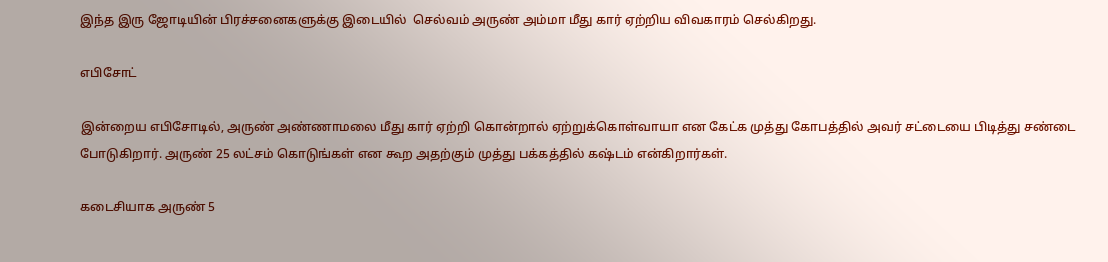இந்த இரு ஜோடியின் பிரச்சனைகளுக்கு இடையில்  செல்வம் அருண் அம்மா மீது கார் ஏற்றிய விவகாரம் செல்கிறது.

எபிசோட்

இன்றைய எபிசோடில், அருண் அண்ணாமலை மீது கார் ஏற்றி கொன்றால் ஏற்றுக்கொள்வாயா என கேட்க முத்து கோபத்தில் அவர் சட்டையை பிடித்து சண்டை போடுகிறார். அருண் 25 லட்சம் கொடுங்கள் என கூற அதற்கும் முத்து பக்கத்தில் கஷ்டம் என்கிறார்கள்.

கடைசியாக அருண் 5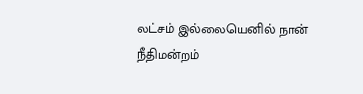லட்சம் இல்லையெனில் நான் நீதிமன்றம்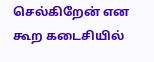செல்கிறேன் என கூற கடைசியில்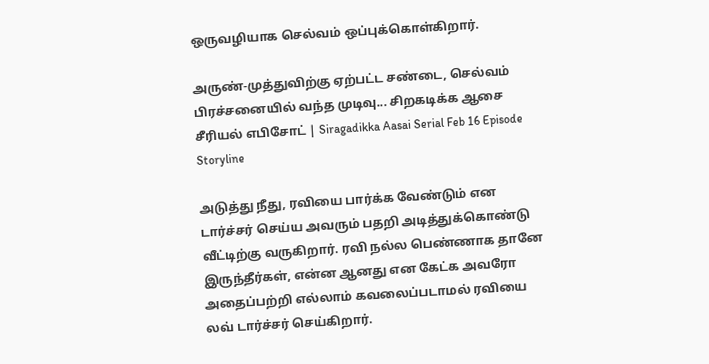ஒருவழியாக செல்வம் ஒப்புக்கொள்கிறார்.

அருண்-முத்துவிற்கு ஏற்பட்ட சண்டை, செல்வம் பிரச்சனையில் வந்த முடிவு... சிறகடிக்க ஆசை சீரியல் எபிசோட் | Siragadikka Aasai Serial Feb 16 Episode Storyline

அடுத்து நீது, ரவியை பார்க்க வேண்டும் என டார்ச்சர் செய்ய அவரும் பதறி அடித்துக்கொண்டு வீட்டிற்கு வருகிறார். ரவி நல்ல பெண்ணாக தானே இருந்தீர்கள், என்ன ஆனது என கேட்க அவரோ அதைப்பற்றி எல்லாம் கவலைப்படாமல் ரவியை லவ் டார்ச்சர் செய்கிறார்.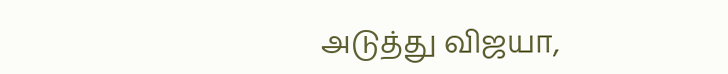அடுத்து விஜயா,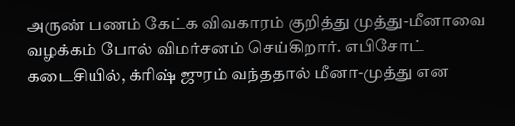அருண் பணம் கேட்க விவகாரம் குறித்து முத்து-மீனாவை வழக்கம் போல் விமர்சனம் செய்கிறார். எபிசோட் கடைசியில், க்ரிஷ் ஜுரம் வந்ததால் மீனா-முத்து என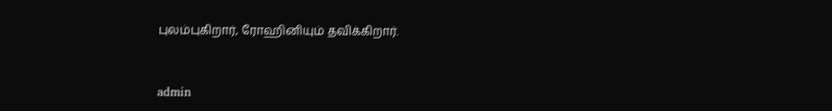புலம்புகிறார், ரோஹினியும் தவிக்கிறார்.


admin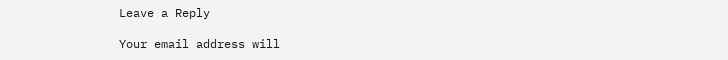Leave a Reply

Your email address will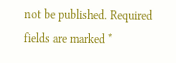not be published. Required fields are marked *